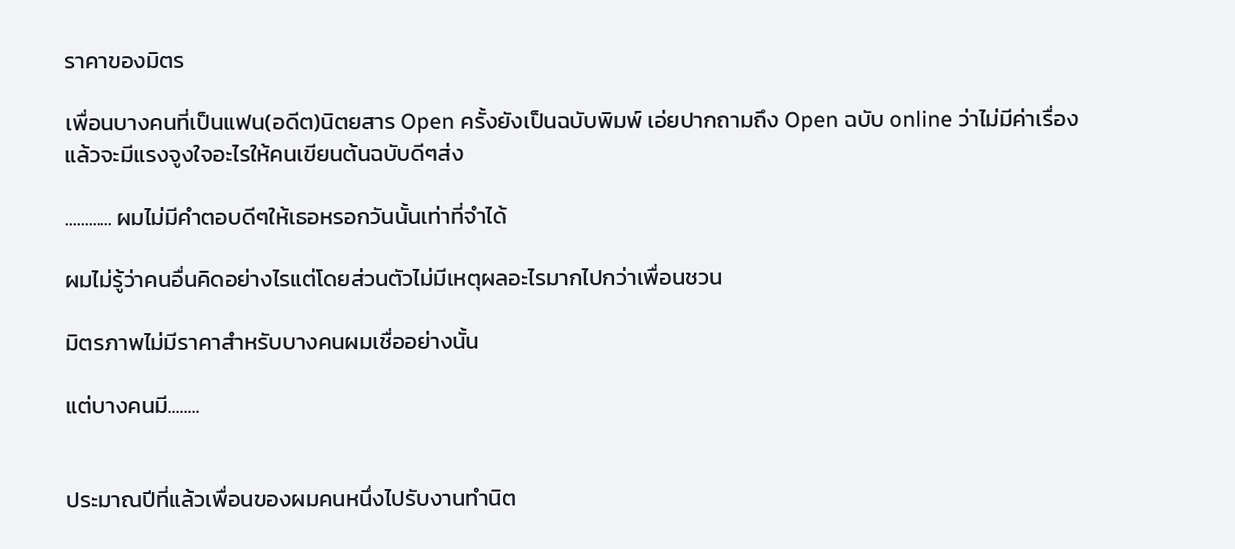ราคาของมิตร

เพื่อนบางคนที่เป็นแฟน(อดีต)นิตยสาร Open ครั้งยังเป็นฉบับพิมพ์ เอ่ยปากถามถึง Open ฉบับ online ว่าไม่มีค่าเรื่องแล้วจะมีแรงจูงใจอะไรให้คนเขียนต้นฉบับดีๆส่ง

............ ผมไม่มีคำตอบดีๆให้เธอหรอกวันนั้นเท่าที่จำได้

ผมไม่รู้ว่าคนอื่นคิดอย่างไรแต่โดยส่วนตัวไม่มีเหตุผลอะไรมากไปกว่าเพื่อนชวน

มิตรภาพไม่มีราคาสำหรับบางคนผมเชื่ออย่างนั้น

แต่บางคนมี........


ประมาณปีที่แล้วเพื่อนของผมคนหนึ่งไปรับงานทำนิต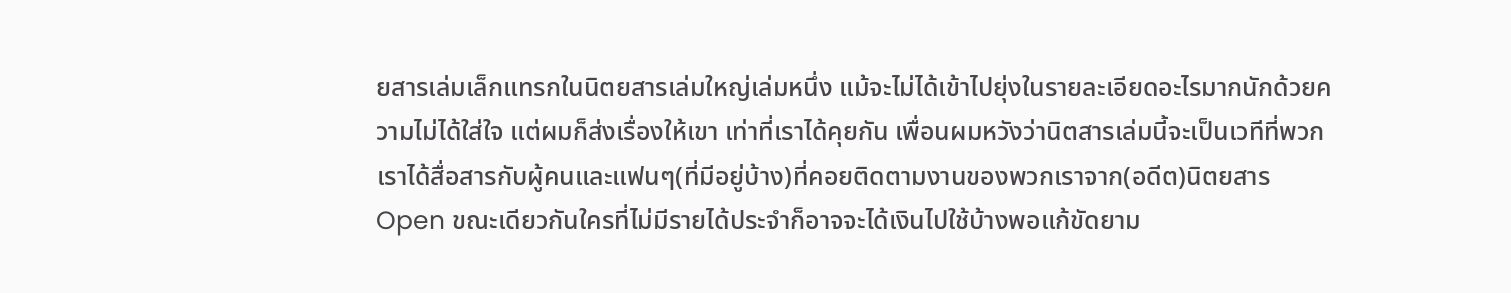ยสารเล่มเล็กแทรกในนิตยสารเล่มใหญ่เล่มหนึ่ง แม้จะไม่ได้เข้าไปยุ่งในรายละเอียดอะไรมากนักด้วยความไม่ได้ใส่ใจ แต่ผมก็ส่งเรื่องให้เขา เท่าที่เราได้คุยกัน เพื่อนผมหวังว่านิตสารเล่มนี้จะเป็นเวทีที่พวกเราได้สื่อสารกับผู้คนและแฟนๆ(ที่มีอยู่บ้าง)ที่คอยติดตามงานของพวกเราจาก(อดีต)นิตยสาร Open ขณะเดียวกันใครที่ไม่มีรายได้ประจำก็อาจจะได้เงินไปใช้บ้างพอแก้ขัดยาม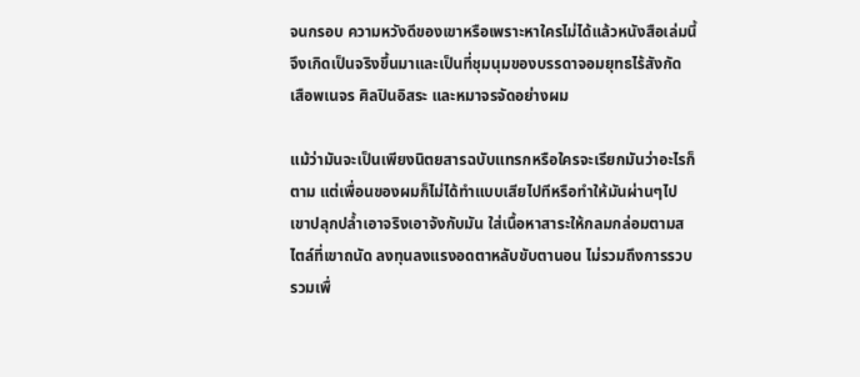จนกรอบ ความหวังดีของเขาหรือเพราะหาใครไม่ได้แล้วหนังสือเล่มนี้จึงเกิดเป็นจริงขึ้นมาและเป็นที่ชุมนุมของบรรดาจอมยุทธไร้สังกัด เสือพเนจร ศิลปินอิสระ และหมาจรจัดอย่างผม

แม้ว่ามันจะเป็นเพียงนิตยสารฉบับแทรกหรือใครจะเรียกมันว่าอะไรก็ตาม แต่เพื่อนของผมก็ไม่ได้ทำแบบเสียไปทีหรือทำให้มันผ่านๆไป เขาปลุกปล้ำเอาจริงเอาจังกับมัน ใส่เนื้อหาสาระให้กลมกล่อมตามสไตล์ที่เขาถนัด ลงทุนลงแรงอดตาหลับขับตานอน ไม่รวมถึงการรวบรวมเพื่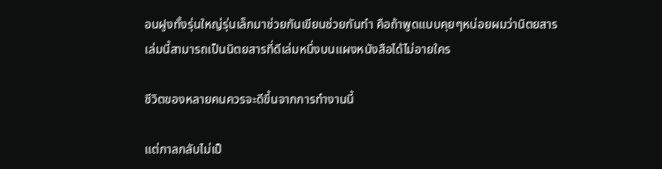อนฝูงทั้งรุ่นใหญ่รุ่นเล็กมาช่วยกันเขียนช่วยกันทำ คือถ้าพูดแบบคุยๆหน่อยผมว่านิตยสารเล่มนี้สามารถเป็นนิตยสารที่ดีเล่มหนึ่งบนแผงหนังสือได้ไม่อายใคร

ชีวิตของหลายคนควรจะดีขึ้นจากการทำงานนี้

แต่กาลกลับไม่เป็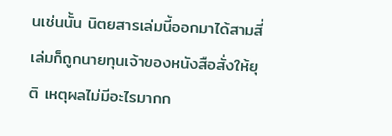นเช่นนั้น นิตยสารเล่มนี้ออกมาได้สามสี่เล่มก็ถูกนายทุนเจ้าของหนังสือสั่งให้ยุติ เหตุผลไม่มีอะไรมากก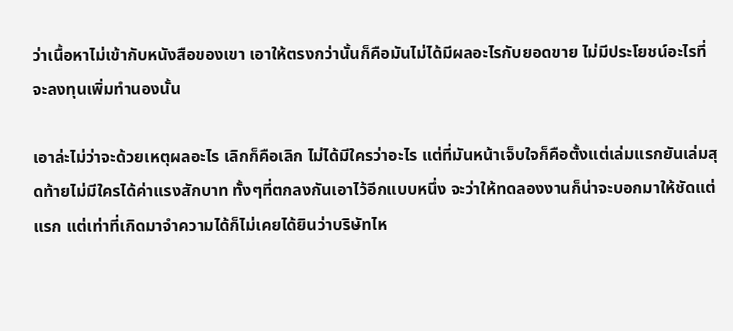ว่าเนื้อหาไม่เข้ากับหนังสือของเขา เอาให้ตรงกว่านั้นก็คือมันไม่ได้มีผลอะไรกับยอดขาย ไม่มีประโยชน์อะไรที่จะลงทุนเพิ่มทำนองนั้น

เอาล่ะไม่ว่าจะด้วยเหตุผลอะไร เลิกก็คือเลิก ไม่ได้มีใครว่าอะไร แต่ที่มันหน้าเจ็บใจก็คือตั้งแต่เล่มแรกยันเล่มสุดท้ายไม่มีใครได้ค่าแรงสักบาท ทั้งๆที่ตกลงกันเอาไว้อีกแบบหนึ่ง จะว่าให้ทดลองงานก็น่าจะบอกมาให้ชัดแต่แรก แต่เท่าที่เกิดมาจำความได้ก็ไม่เคยได้ยินว่าบริษัทไห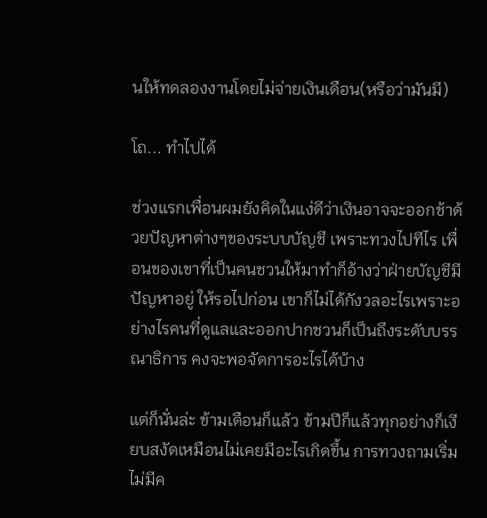นให้ทดลองงานโดยไม่จ่ายเงินเดือน(หรือว่ามันมี)

โถ... ทำไปได้

ช่วงแรกเพื่อนผมยังคิดในแง่ดีว่าเงินอาจจะออกช้าด้วยปัญหาต่างๆของระบบบัญชี เพราะทวงไปทีไร เพื่อนของเขาที่เป็นคนชวนให้มาทำก็อ้างว่าฝ่ายบัญชีมีปัญหาอยู่ ให้รอไปก่อน เขาก็ไม่ได้กังวลอะไรเพราะอย่างไรคนที่ดูแลและออกปากชวนก็เป็นถึงระดับบรรณาธิการ คงจะพอจัดการอะไรได้บ้าง

แต่ก็นั่นล่ะ ข้ามเดือนก็แล้ว ข้ามปีก็แล้วทุกอย่างก็เงียบสงัดเหมือนไม่เคยมีอะไรเกิดขึ้น การทวงถามเริ่มไม่มีค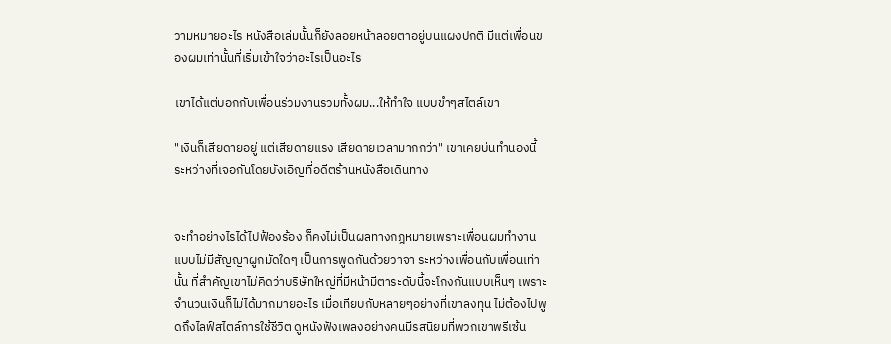วามหมายอะไร หนังสือเล่มนั้นก็ยังลอยหน้าลอยตาอยู่บนแผงปกติ มีแต่เพื่อนของผมเท่านั้นที่เริ่มเข้าใจว่าอะไรเป็นอะไร

เขาได้แต่บอกกับเพื่อนร่วมงานรวมทั้งผม...ให้ทำใจ แบบขำๆสไตล์เขา

"เงินก็เสียดายอยู่ แต่เสียดายแรง เสียดายเวลามากกว่า" เขาเคยบ่นทำนองนี้ ระหว่างที่เจอกันโดยบังเอิญที่อดีตร้านหนังสือเดินทาง


จะทำอย่างไรได้ไปฟ้องร้อง ก็คงไม่เป็นผลทางกฎหมายเพราะเพื่อนผมทำงานแบบไม่มีสัญญาผูกมัดใดๆ เป็นการพูดกันด้วยวาจา ระหว่างเพื่อนกับเพื่อนเท่านั้น ที่สำคัญเขาไม่คิดว่าบริษัทใหญ่ที่มีหน้ามีตาระดับนี้จะโกงกันแบบเห็นๆ เพราะจำนวนเงินก็ไม่ได้มากมายอะไร เมื่อเทียบกับหลายๆอย่างที่เขาลงทุน ไม่ต้องไปพูดถึงไลฟ์สไตล์การใช้ชีวิต ดูหนังฟังเพลงอย่างคนมีรสนิยมที่พวกเขาพรีเซ้น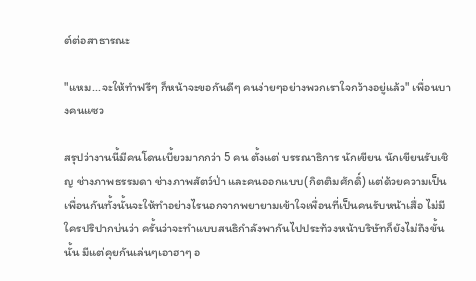ต์ต่อสาธารณะ

"แหม...จะให้ทำฟรีๆ ก็หน้าจะขอกันดีๆ คนง่ายๆอย่างพวกเราใจกว้างอยู่แล้ว" เพื่อนบางคนแซว

สรุปว่างานนี้มีคนโดนเบี้ยวมากกว่า 5 คน ตั้งแต่ บรรณาธิการ นักเขียน นักเขียนรับเชิญ ช่างภาพธรรมดา ช่างภาพสัตว์ป่า และคนออกแบบ(กิตติมศักดิ์) แต่ด้วยความเป็นเพื่อนกันทั้งนั้นจะให้ทำอย่างไรนอกจากพยายามเข้าใจเพื่อนที่เป็นคนรับหน้าเสื่อ ไม่มีใครปริปากบ่นว่า ครั้นว่าจะทำแบบสนธิกำลังพากันไปประท้วงหน้าบริษัทก็ยังไม่ถึงขั้นนั้น มีแต่คุยกันเล่นๆเอาฮาๆ อ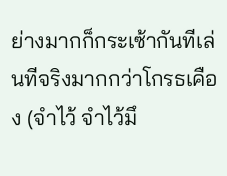ย่างมากก็กระเซ้ากันทีเล่นทีจริงมากกว่าโกรธเคือง (จำไว้ จำไว้มึ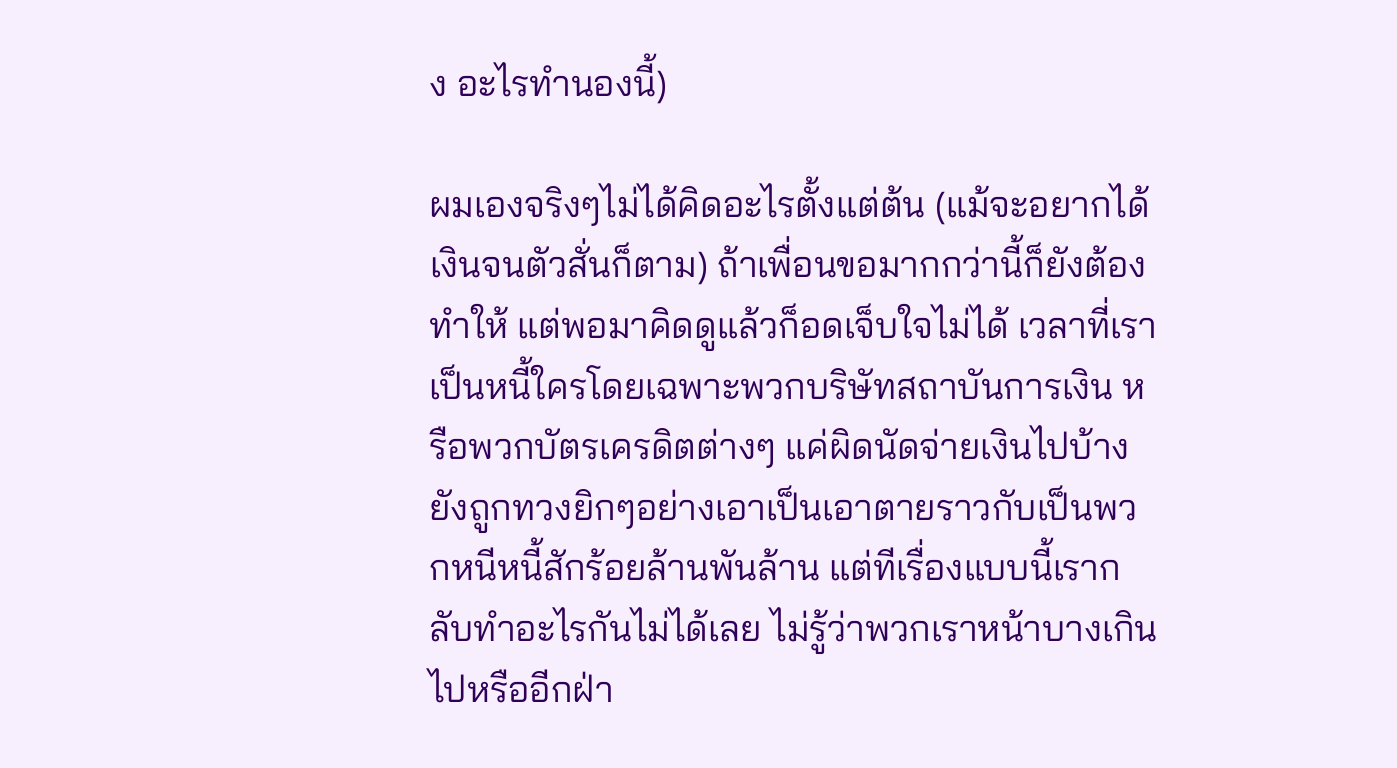ง อะไรทำนองนี้)

ผมเองจริงๆไม่ได้คิดอะไรตั้งแต่ต้น (แม้จะอยากได้เงินจนตัวสั่นก็ตาม) ถ้าเพื่อนขอมากกว่านี้ก็ยังต้องทำให้ แต่พอมาคิดดูแล้วก็อดเจ็บใจไม่ได้ เวลาที่เราเป็นหนี้ใครโดยเฉพาะพวกบริษัทสถาบันการเงิน หรือพวกบัตรเครดิตต่างๆ แค่ผิดนัดจ่ายเงินไปบ้างยังถูกทวงยิกๆอย่างเอาเป็นเอาตายราวกับเป็นพวกหนีหนี้สักร้อยล้านพันล้าน แต่ทีเรื่องแบบนี้เรากลับทำอะไรกันไม่ได้เลย ไม่รู้ว่าพวกเราหน้าบางเกินไปหรืออีกฝ่า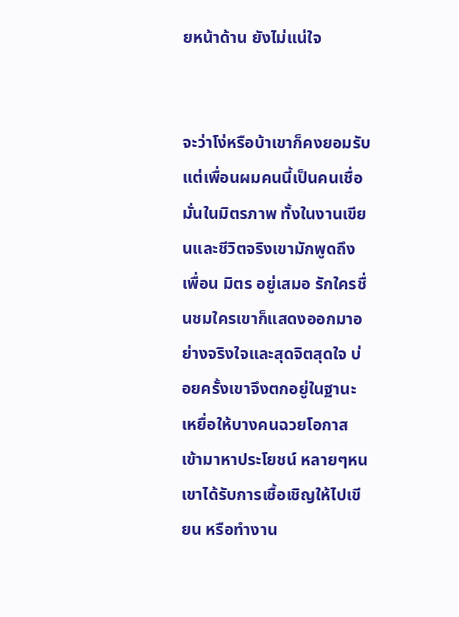ยหน้าด้าน ยังไม่แน่ใจ


จะว่าโง่หรือบ้าเขาก็คงยอมรับ แต่เพื่อนผมคนนี้เป็นคนเชื่อมั่นในมิตรภาพ ทั้งในงานเขียนและชีวิตจริงเขามักพูดถึงเพื่อน มิตร อยู่เสมอ รักใครชื่นชมใครเขาก็แสดงออกมาอย่างจริงใจและสุดจิตสุดใจ บ่อยครั้งเขาจึงตกอยู่ในฐานะเหยื่อให้บางคนฉวยโอกาสเข้ามาหาประโยชน์ หลายๆหนเขาได้รับการเชื้อเชิญให้ไปเขียน หรือทำงาน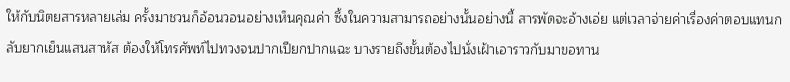ให้กับนิตยสารหลายเล่ม ครั้งมาชวนก็อ้อนวอนอย่างเห็นคุณค่า ซึ้งในความสามารถอย่างนั้นอย่างนี้ สารพัดจะอ้างเอ่ย แต่เวลาจ่ายค่าเรื่องค่าตอบแทนกลับยากเย็นแสนสาหัส ต้องให้โทรศัพท์ไปทวงจนปากเปียกปากแฉะ บางรายถึงขั้นต้องไปนั่งเฝ้าเอาราวกับมาขอทาน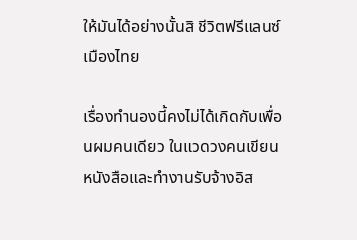ให้มันได้อย่างนั้นสิ ชีวิตฟรีแลนซ์เมืองไทย

เรื่องทำนองนี้คงไม่ได้เกิดกับเพื่อนผมคนเดียว ในแวดวงคนเขียนหนังสือและทำงานรับจ้างอิส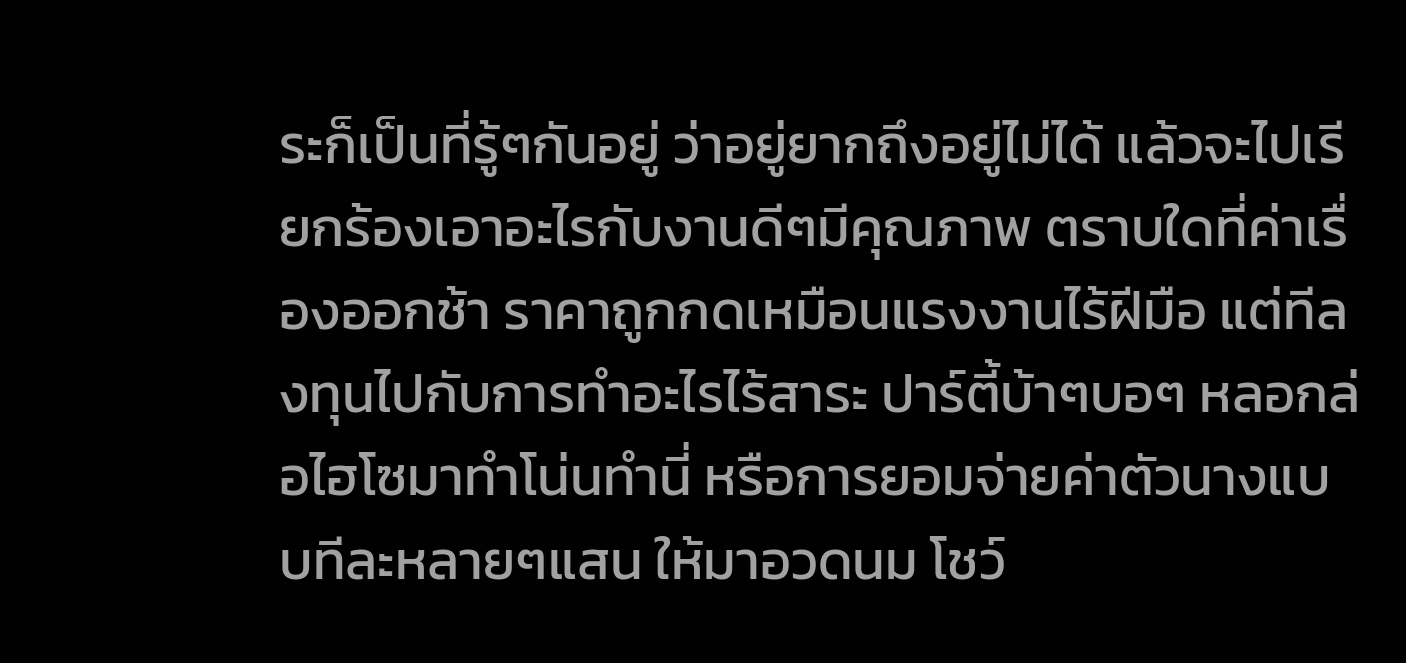ระก็เป็นที่รู้ๆกันอยู่ ว่าอยู่ยากถึงอยู่ไม่ได้ แล้วจะไปเรียกร้องเอาอะไรกับงานดีๆมีคุณภาพ ตราบใดที่ค่าเรื่องออกช้า ราคาถูกกดเหมือนแรงงานไร้ฝีมือ แต่ทีลงทุนไปกับการทำอะไรไร้สาระ ปาร์ตี้บ้าๆบอๆ หลอกล่อไฮโซมาทำโน่นทำนี่ หรือการยอมจ่ายค่าตัวนางแบบทีละหลายๆแสน ให้มาอวดนม โชว์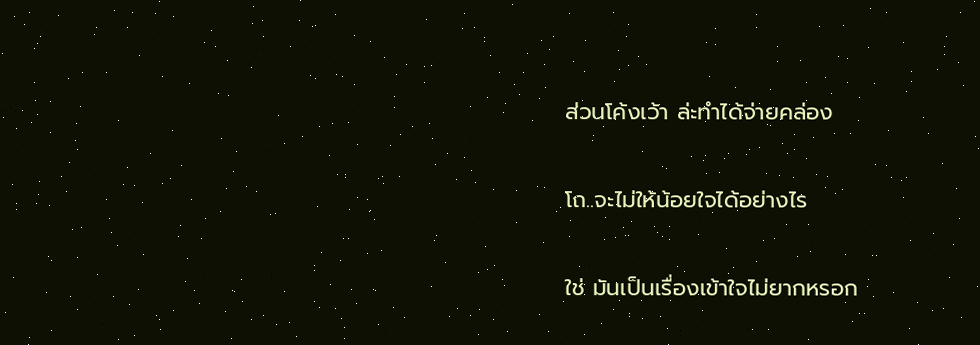ส่วนโค้งเว้า ล่ะทำได้จ่ายคล่อง

โถ..จะไม่ให้น้อยใจได้อย่างไร

ใช่ มันเป็นเรื่องเข้าใจไม่ยากหรอก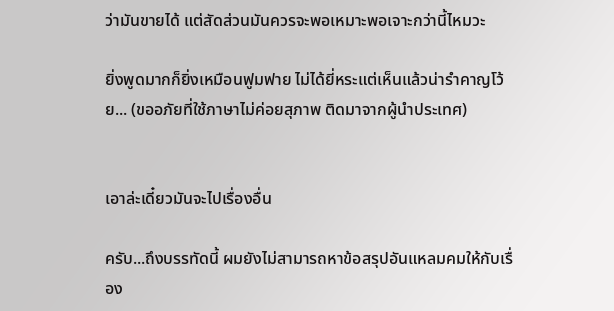ว่ามันขายได้ แต่สัดส่วนมันควรจะพอเหมาะพอเจาะกว่านี้ไหมวะ

ยิ่งพูดมากก็ยิ่งเหมือนฟูมฟาย ไม่ได้ยี่หระแต่เห็นแล้วน่ารำคาญโว้ย... (ขออภัยที่ใช้ภาษาไม่ค่อยสุภาพ ติดมาจากผู้นำประเทศ)


เอาล่ะเดี๋ยวมันจะไปเรื่องอื่น

ครับ...ถึงบรรทัดนี้ ผมยังไม่สามารถหาข้อสรุปอันแหลมคมให้กับเรื่อง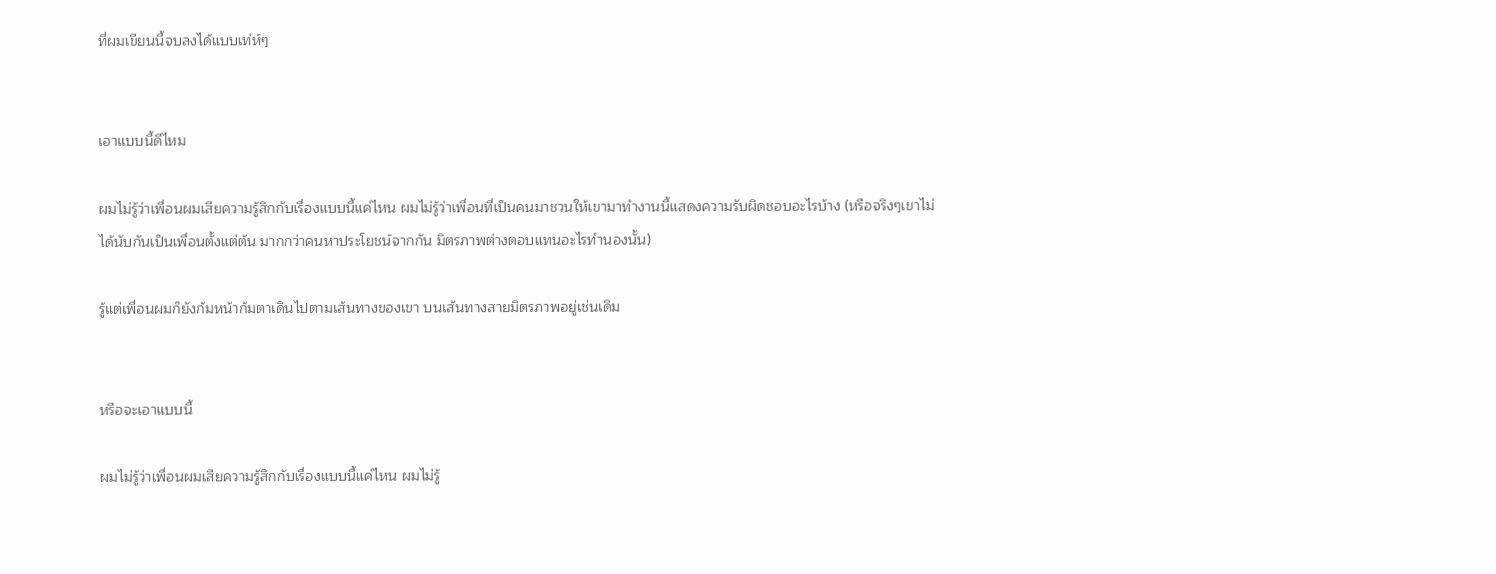ที่ผมเขียนนี้จบลงได้แบบเท่ห์ๆ


เอาแบบนี้ดีไหม

ผมไม่รู้ว่าเพื่อนผมเสียความรู้สึกกับเรื่องแบบนี้แค่ไหน ผมไม่รู้ว่าเพื่อนที่เป็นคนมาชวนให้เขามาทำงานนี้แสดงความรับผิดชอบอะไรบ้าง (หรือจริงๆเขาไม่ได้นับกันเป็นเพื่อนตั้งแต่ต้น มากกว่าคนหาประโยชน์จากกัน มิตรภาพต่างตอบแทนอะไรทำนองนั้น)

รู้แต่เพื่อนผมก็ยังก้มหน้าก้มตาเดินไปตามเส้นทางของเขา บนเส้นทางสายมิตรภาพอยู่เช่นเดิม


หรือจะเอาแบบนี้

ผมไม่รู้ว่าเพื่อนผมเสียความรู้สึกกับเรื่องแบบนี้แค่ไหน ผมไม่รู้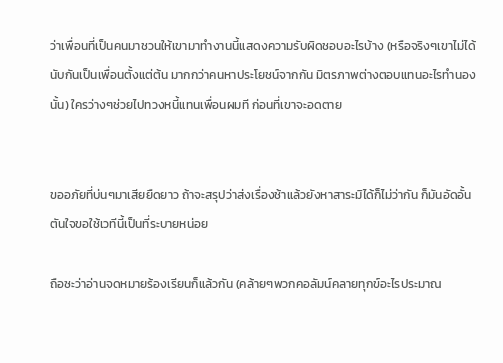ว่าเพื่อนที่เป็นคนมาชวนให้เขามาทำงานนี้แสดงความรับผิดชอบอะไรบ้าง (หรือจริงๆเขาไม่ได้นับกันเป็นเพื่อนตั้งแต่ต้น มากกว่าคนหาประโยชน์จากกัน มิตรภาพต่างตอบแทนอะไรทำนองนั้น) ใครว่างๆช่วยไปทวงหนี้แทนเพื่อนผมที ก่อนที่เขาจะอดตาย


ขออภัยที่บ่นๆมาเสียยืดยาว ถ้าจะสรุปว่าส่งเรื่องช้าแล้วยังหาสาระมิได้ก็ไม่ว่ากัน ก็มันอัดอั้นตันใจขอใช้เวทีนี้เป็นที่ระบายหน่อย

ถือซะว่าอ่านจดหมายร้องเรียนก็แล้วกัน (คล้ายๆพวกคอลัมน์คลายทุกข์อะไรประมาณ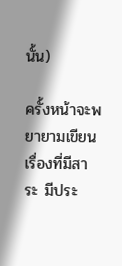นั้น)

ครั้งหน้าจะพยายามเขียนเรื่องที่มีสาระ มีประ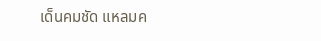เด็นคมชัด แหลมค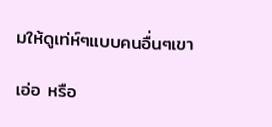มให้ดูเท่ห์ๆแบบคนอื่นๆเขา

เอ่อ หรือ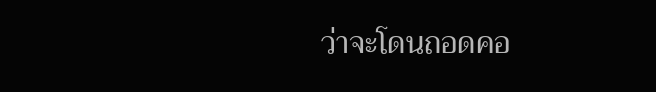ว่าจะโดนถอดคอ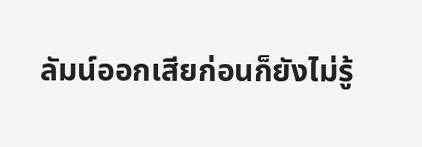ลัมน์ออกเสียก่อนก็ยังไม่รู้